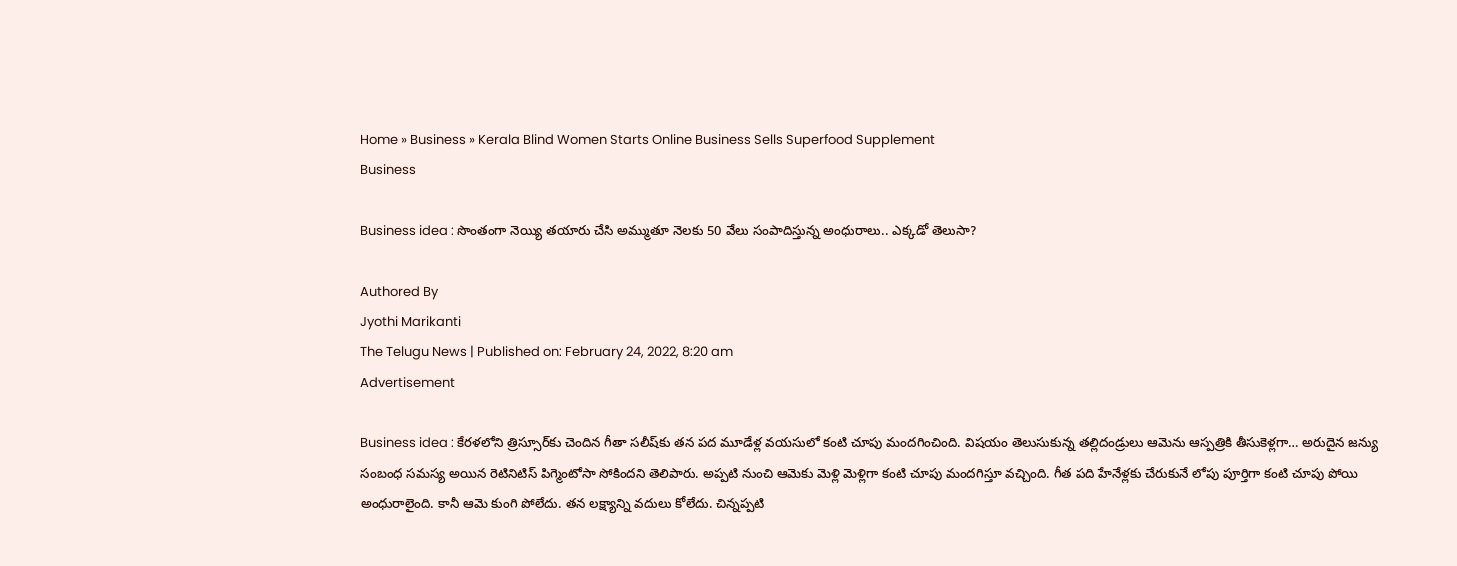Home » Business » Kerala Blind Women Starts Online Business Sells Superfood Supplement
Business

Business idea : సొంతంగా నెయ్యి తయారు చేసి అమ్ముతూ నెలకు 50 వేలు సంపాదిస్తున్న అంధురాలు.. ఎక్కడో తెలుసా?

Authored By
Jyothi Marikanti
The Telugu News | Published on: February 24, 2022, 8:20 am
Advertisement

Business idea : కేరళలోని త్రిస్సూర్‌కు చెందిన గీతా సలీష్‌కు తన పద మూడేళ్ల వయసులో కంటి చూపు మందగించింది. విషయం తెలుసుకున్న తల్లిదండ్రులు ఆమెను ఆస్పత్రికి తీసుకెళ్లగా… అరుదైన జన్యు సంబంధ సమస్య అయిన రెటినిటిస్ పిగ్మెంటోసా సోకిందని తెలిపారు. అప్పటి నుంచి ఆమెకు మెళ్లి మెళ్లిగా కంటి చూపు మందగిస్తూ వచ్చింది. గీత పది హేనేళ్లకు చేరుకునే లోపు పూర్తిగా కంటి చూపు పోయి అంధురాలైంది. కానీ ఆమె కుంగి పోలేదు. తన లక్ష్యాన్ని వదులు కోలేదు. చిన్నప్పటి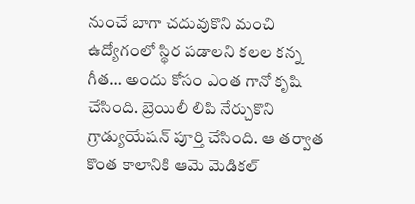నుంచే బాగా చదువుకొని మంచి ఉద్యోగంలో స్థిర పడాలని కలల కన్న గీత… అందు కోసం ఎంత గానో కృషి చేసింది. బ్రెయిలీ లిపి నేర్చుకొని గ్రాడ్యుయేషన్ పూర్తి చేసింది. ఆ తర్వాత కొంత కాలానికి ఆమె మెడికల్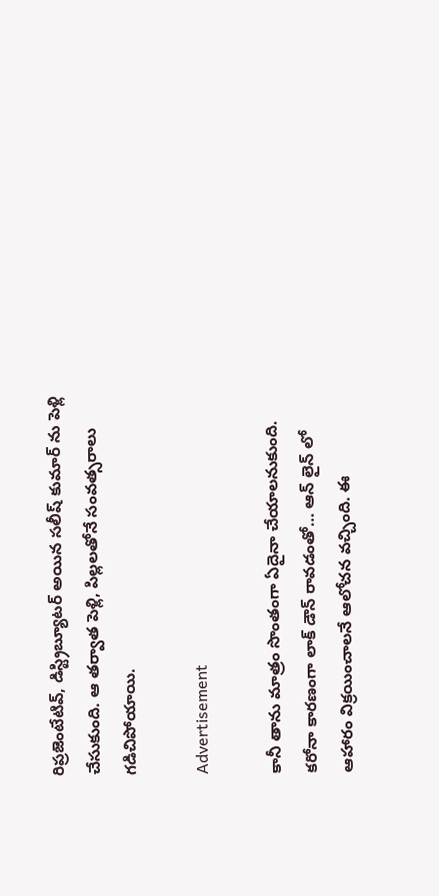రిప్రజెంటేటివ్, డిస్ట్రిబ్యూటర్ అయిన సలీష్ కుమార్ ను పెళ్లి చేసుకుంది. ఆ తర్వాత పెళ్లి, పిల్లలతోనే సంవత్సరాలు గడిచిపోయాయి.

Advertisement

కానీ తాను మాత్రం సొంతంగా ఏదైనా చేయాలనుకుంది. కరోనా కారణంగా లాక్ డౌన్ రావడంతో… ఆన్ లైన్ లో ఆహారం విక్రయించాలనే ఆలోచన వచ్చింది. ఈ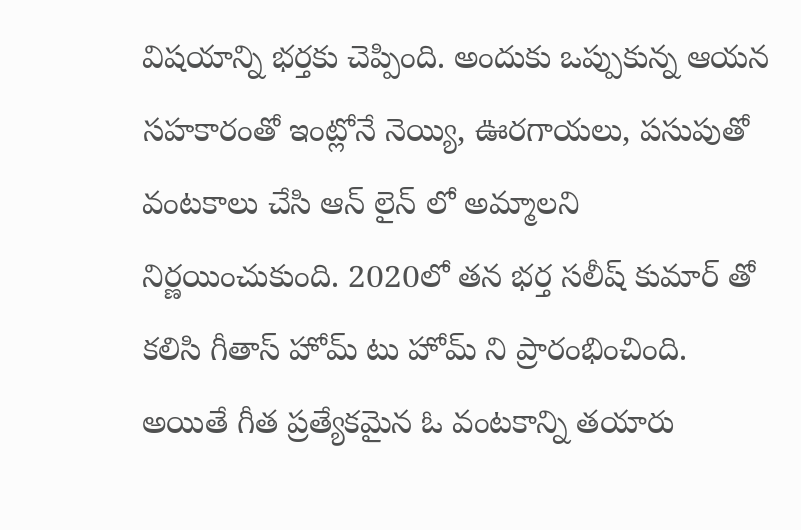విషయాన్ని భర్తకు చెప్పింది. అందుకు ఒప్పుకున్న ఆయన సహకారంతో ఇంట్లోనే నెయ్యి, ఊరగాయలు, పసుపుతో వంటకాలు చేసి ఆన్ లైన్ లో అమ్మాలని నిర్ణయించుకుంది. 2020లో తన భర్త సలీష్ కుమార్ తో కలిసి గీతాస్ హోమ్ టు హోమ్ ని ప్రారంభించింది. అయితే గీత ప్రత్యేకమైన ఓ వంటకాన్ని తయారు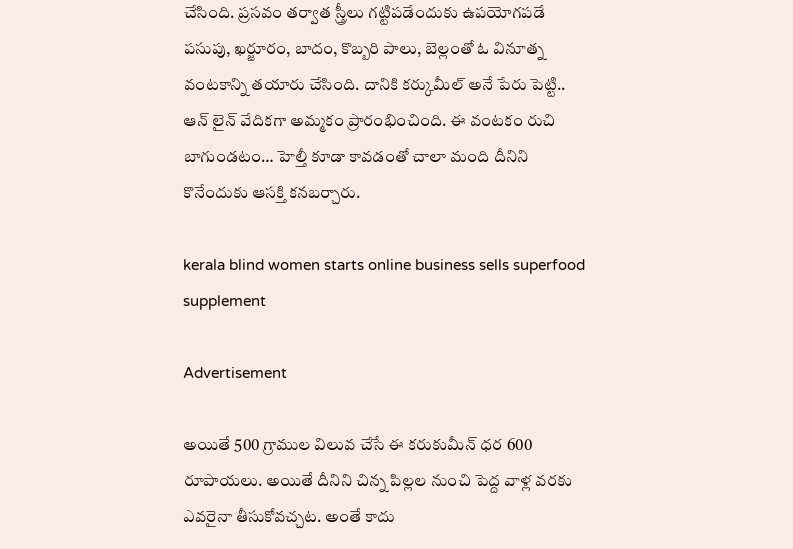చేసింది. ప్రసవం తర్వాత స్త్రీలు గట్టిపడేందుకు ఉపయోగపడే పసుపు, ఖర్జూరం, బాదం, కొబ్బరి పాలు, బెల్లంతో ఓ వినూత్న వంటకాన్ని తయారు చేసింది. దానికి కర్కుమీల్‌ అనే పేరు పెట్టి.. ఆన్ లైన్ వేదికగా అమ్మకం ప్రారంభించింది. ఈ వంటకం రుచి బాగుండటం… హెల్తీ కూడా కావడంతో చాలా మంది దీనిని కొనేందుకు ఆసక్తి కనబర్చారు.

kerala blind women starts online business sells superfood supplement

Advertisement

అయితే 500 గ్రాముల విలువ చేసే ఈ కరుకుమీన్ ధర 600 రూపాయలు. అయితే దీనిని చిన్న పిల‌్లల నుంచి పెద్ద వాళ్ల వరకు ఎవరైనా తీసుకోవచ్చట. అంతే కాదు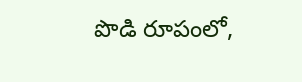పొడి రూపంలో,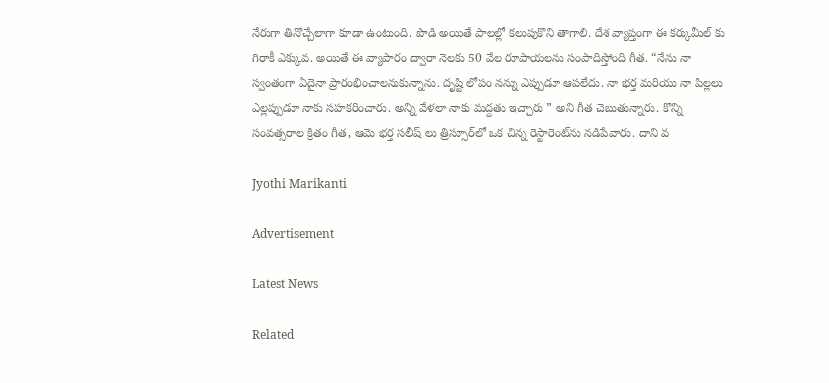నేరుగా తినొచ్చేలాగా కూడా ఉంటుంది. పొడి అయితే పాలల్లో కలుపుకొని తాగాలి. దేశ వ్యాప్తంగా ఈ కర్కుమీల్‌ కు గిరాకీ ఎక్కువ. అయితే ఈ వ్యాపారం ద్వారా నెలకు 50 వేల రూపాయలను సంపాదిస్తోంది గీత. “నేను నా స్వంతంగా ఏదైనా ప్రారంభించాలనుకున్నాను. దృష్టి లోపం నన్ను ఎప్పుడూ ఆపలేదు. నా భర్త మరియు నా పిల్లలు ఎల్లప్పుడూ నాకు సహకరించారు. అన్ని వేళలా నాకు మద్దతు ఇచ్చారు ” అని గీత చెబుతున్నారు. కొన్ని సంవత్సరాల క్రితం గీత, ఆమె భర్త సలీష్ లు త్రిస్సూర్‌లో ఒక చిన్న రెస్టారెంట్‌ను నడిపేవారు. దాని వ

Jyothi Marikanti

Advertisement

Latest News

Related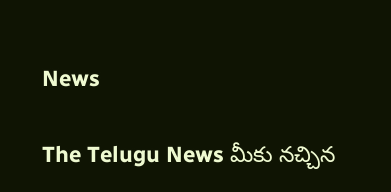News

The Telugu News మీకు నచ్చిన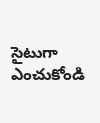సైటుగా ఎంచుకోండి